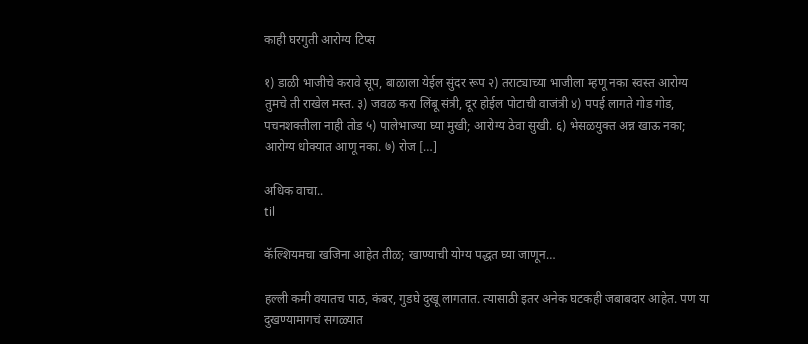काही घरगुती आरोग्य टिप्स

१) डाळी भाजीचे करावे सूप, बाळाला येईल सुंदर रूप २) तराट्याच्या भाजीला म्हणू नका स्वस्त आरोग्य तुमचे ती राखेल मस्त. ३) जवळ करा लिंबू संत्री, दूर होईल पोटाची वाजंत्री ४) पपई लागते गोड गोड, पचनशक्तीला नाही तोड ५) पालेभाज्या घ्या मुखी; आरोग्य ठेवा सुखी. ६) भेसळयुक्त अन्न खाऊ नका; आरोग्य धोक्यात आणू नका. ७) रोज […]

अधिक वाचा..
til

कॅल्शियमचा खजिना आहेत तीळ; खाण्याची योग्य पद्धत घ्या जाणून…

हल्ली कमी वयातच पाठ, कंबर, गुडघे दुखू लागतात. त्यासाठी इतर अनेक घटकही जबाबदार आहेत. पण या दुखण्यामागचं सगळ्यात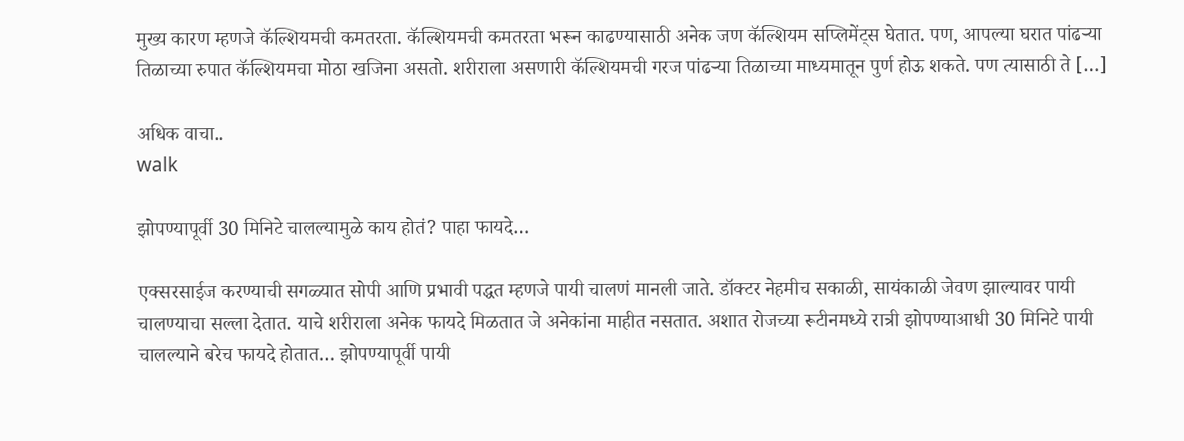मुख्य कारण म्हणजे कॅल्शियमची कमतरता. कॅल्शियमची कमतरता भरून काढण्यासाठी अनेक जण कॅल्शियम सप्लिमेंट्स घेतात. पण, आपल्या घरात पांढऱ्या तिळाच्या रुपात कॅल्शियमचा मोठा खजिना असतो. शरीराला असणारी कॅल्शियमची गरज पांढऱ्या तिळाच्या माध्यमातून पुर्ण होऊ शकते. पण त्यासाठी ते […]

अधिक वाचा..
walk

झोपण्यापूर्वी 30 मिनिटे चालल्यामुळे काय होतं? पाहा फायदे…

एक्सरसाईज करण्याची सगळ्यात सोपी आणि प्रभावी पद्धत म्हणजे पायी चालणं मानली जाते. डॉक्टर नेहमीच सकाळी, सायंकाळी जेवण झाल्यावर पायी चालण्याचा सल्ला देतात. याचे शरीराला अनेक फायदे मिळतात जे अनेकांना माहीत नसतात. अशात रोजच्या रूटीनमध्ये रात्री झोपण्याआधी 30 मिनिटे पायी चालल्याने बरेच फायदे होतात… झोपण्यापूर्वी पायी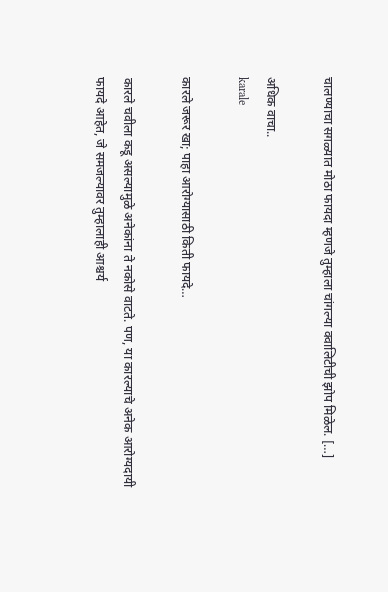चालण्याचा सगळ्यात मोठा फायदा म्हणजे तुम्हाला चांगल्या क्वालिटीची झोप मिळेल. […]

अधिक वाचा..
karale

कारले जरूर खा; पाहा आरोग्यासाठी किती फायदे…

कारले चवीला कडू असल्यामुळे अनेकांना ते नकोसे वाटते. पण, या कारल्याचे अनेक आरोग्यदायी फायदे आहेत, जे समजल्यावर तुम्हालाही आश्चर्य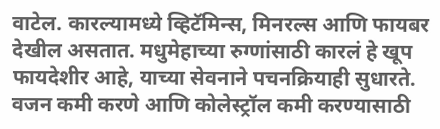वाटेल. कारल्यामध्ये व्हिटॅमिन्स, मिनरल्स आणि फायबर देखील असतात. मधुमेहाच्या रुग्णांसाठी कारलं हे खूप फायदेशीर आहे, याच्या सेवनाने पचनक्रियाही सुधारते. वजन कमी करणे आणि कोलेस्ट्रॉल कमी करण्यासाठी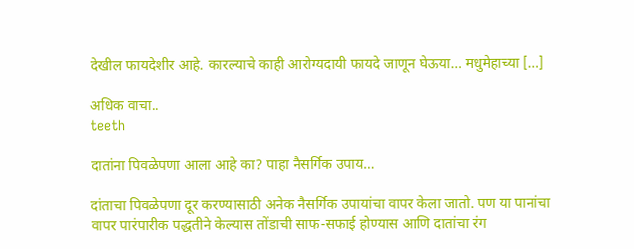देखील फायदेशीर आहे. कारल्याचे काही आरोग्यदायी फायदे जाणून घेऊया… मधुमेहाच्या […]

अधिक वाचा..
teeth

दातांना पिवळेपणा आला आहे का? पाहा नैसर्गिक उपाय…

दांताचा पिवळेपणा दूर करण्यासाठी अनेक नैसर्गिक उपायांचा वापर केला जातो. पण या पानांचा वापर पारंपारीक पद्धतीने केल्यास तोंडाची साफ-सफाई होण्यास आणि दातांचा रंग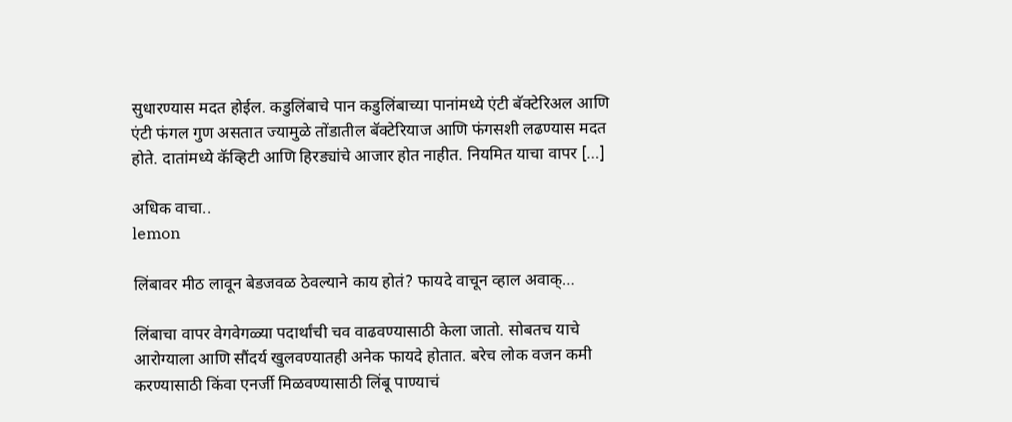सुधारण्यास मदत होईल. कडुलिंबाचे पान कडुलिंबाच्या पानांमध्ये एंटी बॅक्टेरिअल आणि एंटी फंगल गुण असतात ज्यामुळे तोंडातील बॅक्टेरियाज आणि फंगसशी लढण्यास मदत होते. दातांमध्ये कॅव्हिटी आणि हिरड्यांचे आजार होत नाहीत. नियमित याचा वापर […]

अधिक वाचा..
lemon

लिंबावर मीठ लावून बेडजवळ ठेवल्याने काय होतं? फायदे वाचून व्हाल अवाक्…

लिंबाचा वापर वेगवेगळ्या पदार्थांची चव वाढवण्यासाठी केला जातो. सोबतच याचे आरोग्याला आणि सौंदर्य खुलवण्यातही अनेक फायदे होतात. बरेच लोक वजन कमी करण्यासाठी किंवा एनर्जी मिळवण्यासाठी लिंबू पाण्याचं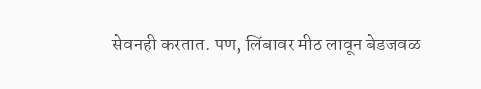सेवनही करतात. पण, लिंबावर मीठ लावून बेडजवळ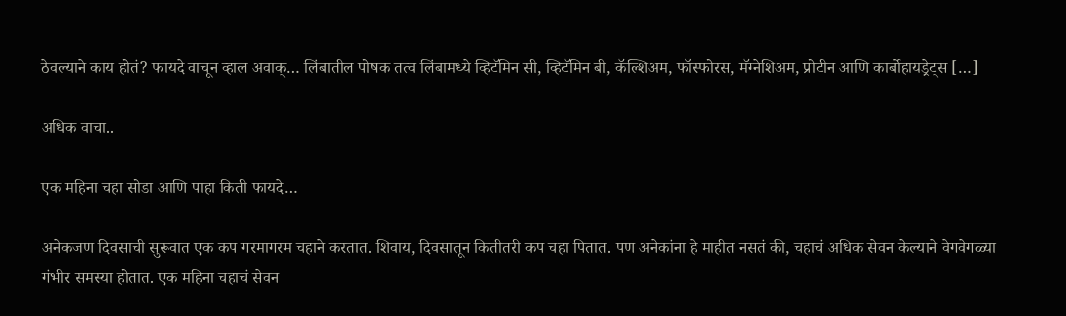ठेवल्याने काय होतं? फायदे वाचून व्हाल अवाक्… लिंबातील पोषक तत्व लिंबामध्ये व्हिटॅमिन सी, व्हिटॅमिन बी, कॅल्शिअम, फॉस्फोरस, मॅग्नेशिअम, प्रोटीन आणि कार्बोहायड्रेट्स […]

अधिक वाचा..

एक महिना चहा सोडा आणि पाहा किती फायदे…

अनेकजण दिवसाची सुरूवात एक कप गरमागरम चहाने करतात. शिवाय, दिवसातून कितीतरी कप चहा पितात. पण अनेकांना हे माहीत नसतं की, चहाचं अधिक सेवन केल्याने वेगवेगळ्या गंभीर समस्या होतात. एक महिना चहाचं सेवन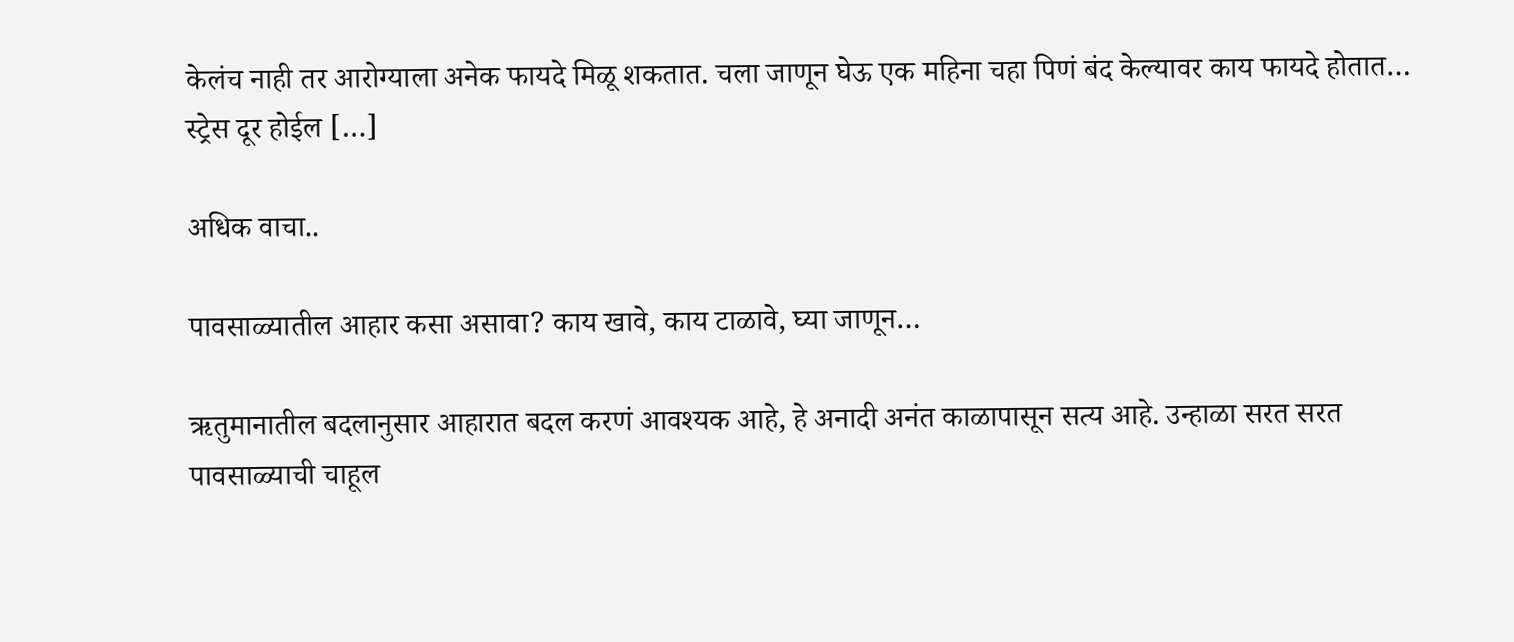केलंच नाही तर आरोग्याला अनेक फायदे मिळू शकतात. चला जाणून घेऊ एक महिना चहा पिणं बंद केल्यावर काय फायदे होतात… स्ट्रेस दूर होईल […]

अधिक वाचा..

पावसाळ्यातील आहार कसा असावा? काय खावे, काय टाळावे, घ्या जाणून…

ऋतुमानातील बदलानुसार आहारात बदल करणं आवश्यक आहे, हे अनादी अनंत काळापासून सत्य आहे. उन्हाळा सरत सरत पावसाळ्याची चाहूल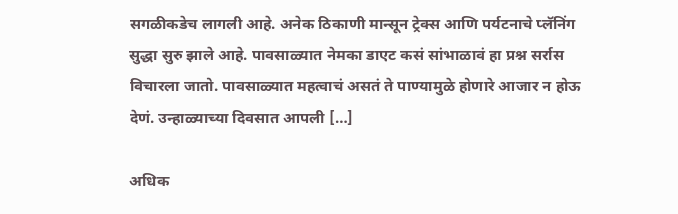सगळीकडेच लागली आहे. अनेक ठिकाणी मान्सून ट्रेक्स आणि पर्यटनाचे प्लॅनिंग सुद्धा सुरु झाले आहे. पावसाळ्यात नेमका डाएट कसं सांभाळावं हा प्रश्न सर्रास विचारला जातो. पावसाळ्यात महत्वाचं असतं ते पाण्यामुळे होणारे आजार न होऊ देणं. उन्हाळ्याच्या दिवसात आपली […]

अधिक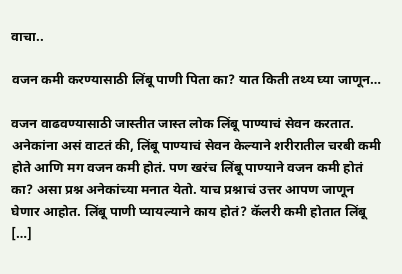वाचा..

वजन कमी करण्यासाठी लिंबू पाणी पिता का? यात किती तथ्य घ्या जाणून…

वजन वाढवण्यासाठी जास्तीत जास्त लोक लिंबू पाण्याचं सेवन करतात. अनेकांना असं वाटतं की, लिंबू पाण्याचं सेवन केल्याने शरीरातील चरबी कमी होते आणि मग वजन कमी होतं. पण खरंच लिंबू पाण्याने वजन कमी होतं का? असा प्रश्न अनेकांच्या मनात येतो. याच प्रश्नाचं उत्तर आपण जाणून घेणार आहोत. लिंबू पाणी प्यायल्याने काय होतं? कॅलरी कमी होतात लिंबू […]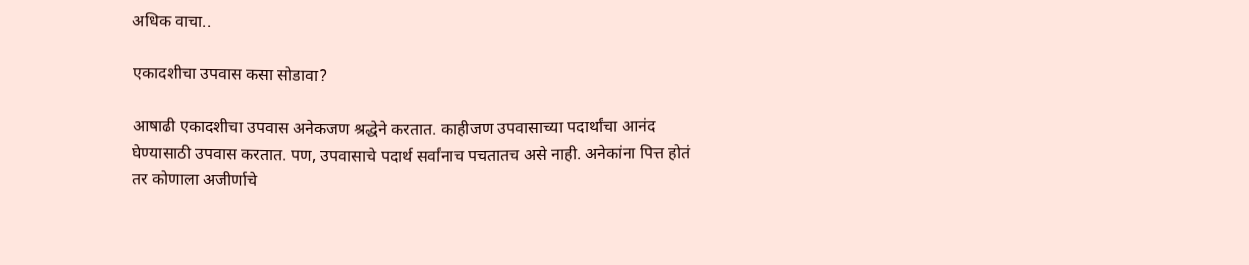अधिक वाचा..

एकादशीचा उपवास कसा सोडावा?

आषाढी एकादशीचा उपवास अनेकजण श्रद्धेने करतात. काहीजण उपवासाच्या पदार्थांचा आनंद घेण्यासाठी उपवास करतात. पण, उपवासाचे पदार्थ सर्वांनाच पचतातच असे नाही. अनेकांना पित्त होतं तर कोणाला अजीर्णाचे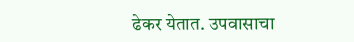ढेकर येतात. उपवासाचा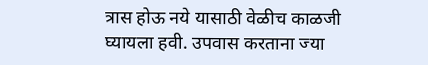त्रास होऊ नये यासाठी वेळीच काळजी घ्यायला हवी. उपवास करताना ज्या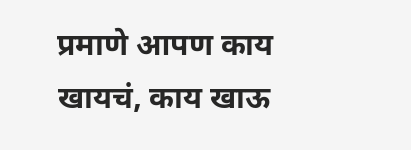प्रमाणे आपण काय खायचं, काय खाऊ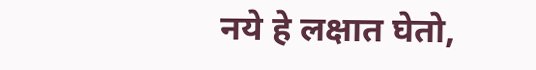नये हे लक्षात घेतो,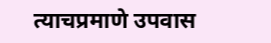त्याचप्रमाणे उपवास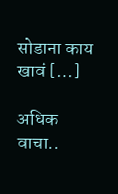सोडाना काय खावं […]

अधिक वाचा..